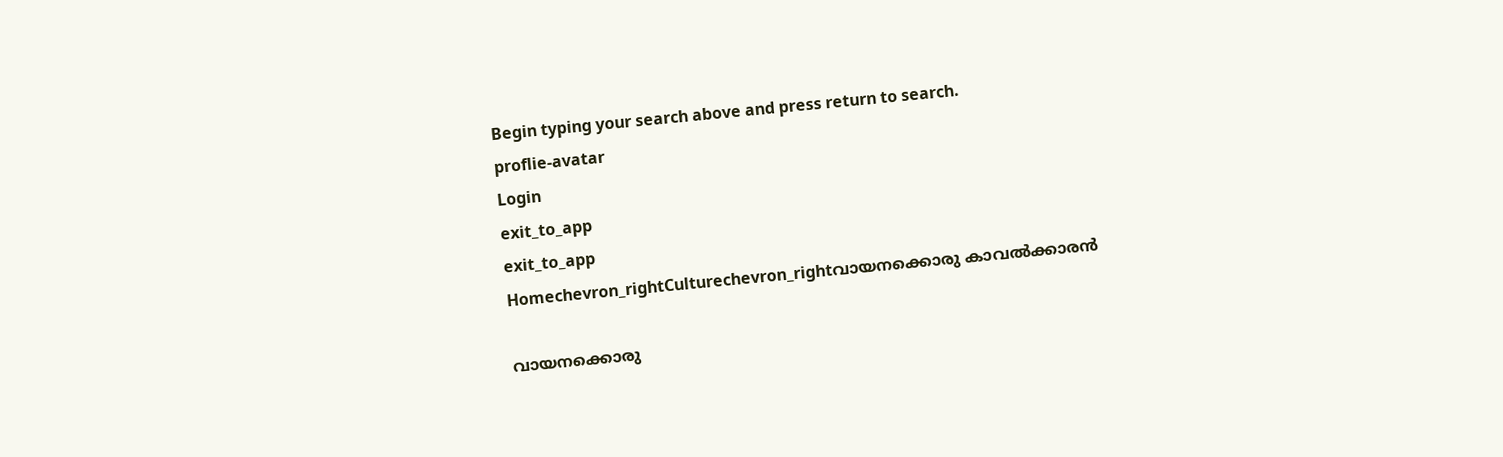Begin typing your search above and press return to search.
proflie-avatar
Login
exit_to_app
exit_to_app
Homechevron_rightCulturechevron_rightവായനക്കൊരു കാവൽക്കാരൻ

വായനക്കൊരു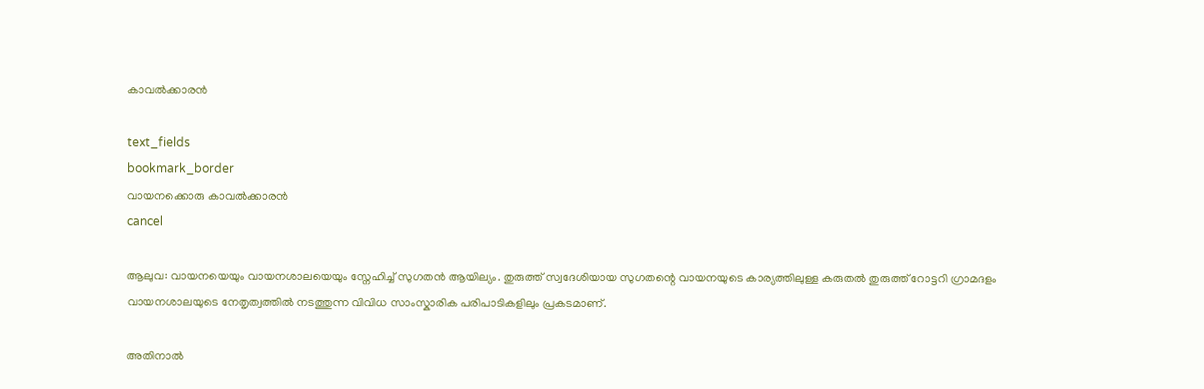കാവൽക്കാരൻ

text_fields
bookmark_border
വായനക്കൊരു കാവൽക്കാരൻ
cancel

ആലുവ: വായനയെയും വായനശാലയെയും സ്നേഹിച്ച് സുഗതൻ ആയില്യം. തുരുത്ത് സ്വദേശിയായ സുഗതന്റെ വായനയുടെ കാര്യത്തിലുള്ള കരുതൽ തുരുത്ത് റോട്ടറി ഗ്രാമദളം വായനശാലയുടെ നേതൃത്വത്തിൽ നടത്തുന്ന വിവിധ സാംസ്കാരിക പരിപാടികളിലും പ്രകടമാണ്.

അതിനാൽ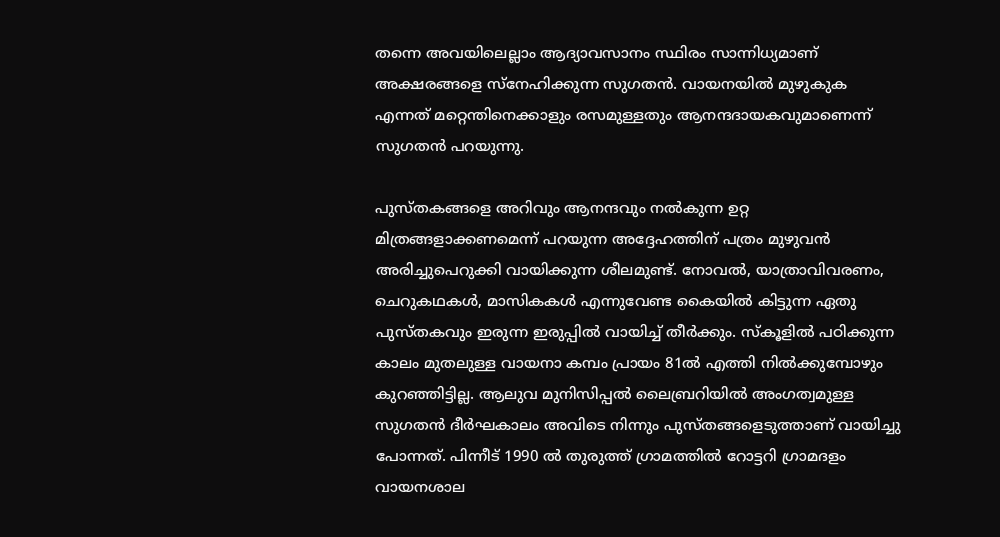തന്നെ അവയിലെല്ലാം ആദ്യാവസാനം സ്ഥിരം സാന്നിധ്യമാണ് അക്ഷരങ്ങളെ സ്നേഹിക്കുന്ന സുഗതൻ. വായനയിൽ മുഴുകുക എന്നത് മറ്റെന്തിനെക്കാളും രസമുള്ളതും ആനന്ദദായകവുമാണെന്ന് സുഗതൻ പറയുന്നു.

പുസ്തകങ്ങളെ അറിവും ആനന്ദവും നൽകുന്ന ഉറ്റ മിത്രങ്ങളാക്കണമെന്ന് പറയുന്ന അദ്ദേഹത്തിന് പത്രം മുഴുവൻ അരിച്ചുപെറുക്കി വായിക്കുന്ന ശീലമുണ്ട്. നോവൽ, യാത്രാവിവരണം, ചെറുകഥകൾ, മാസികകൾ എന്നുവേണ്ട കൈയിൽ കിട്ടുന്ന ഏതു പുസ്തകവും ഇരുന്ന ഇരുപ്പിൽ വായിച്ച് തീർക്കും. സ്കൂളിൽ പഠിക്കുന്ന കാലം മുതലുള്ള വായനാ കമ്പം പ്രായം 81ൽ എത്തി നിൽക്കുമ്പോഴും കുറഞ്ഞിട്ടില്ല. ആലുവ മുനിസിപ്പൽ ലൈബ്രറിയിൽ അംഗത്വമുള്ള സുഗതൻ ദീർഘകാലം അവിടെ നിന്നും പുസ്തങ്ങളെടുത്താണ് വായിച്ചു പോന്നത്. പിന്നീട് 1990 ൽ തുരുത്ത് ഗ്രാമത്തിൽ റോട്ടറി ഗ്രാമദളം വായനശാല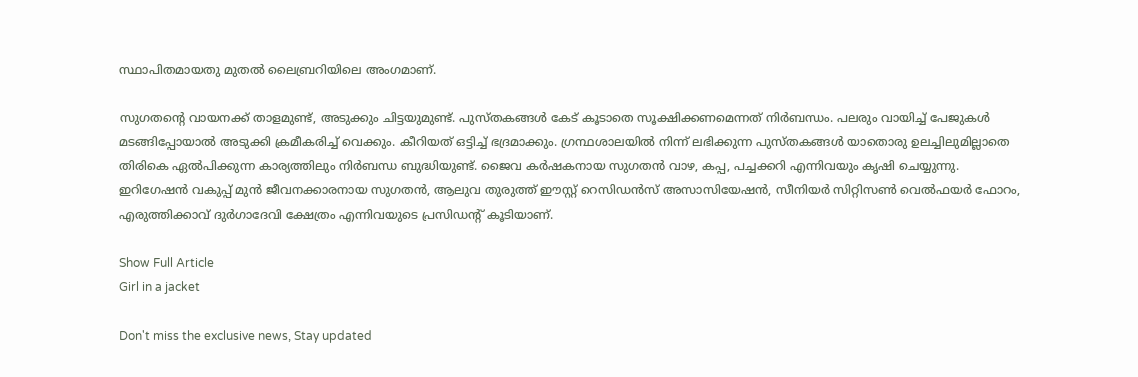സ്ഥാപിതമായതു മുതൽ ലൈബ്രറിയിലെ അംഗമാണ്.

സുഗതന്റെ വായനക്ക് താളമുണ്ട്, അടുക്കും ചിട്ടയുമുണ്ട്. പുസ്തകങ്ങൾ കേട് കൂടാതെ സൂക്ഷിക്കണമെന്നത് നിർബന്ധം. പലരും വായിച്ച് പേജുകൾ മടങ്ങിപ്പോയാൽ അടുക്കി ക്രമീകരിച്ച് വെക്കും. കീറിയത് ഒട്ടിച്ച് ഭദ്രമാക്കും. ഗ്രന്ഥശാലയിൽ നിന്ന് ലഭിക്കുന്ന പുസ്തകങ്ങൾ യാതൊരു ഉലച്ചിലുമില്ലാതെ തിരികെ ഏൽപിക്കുന്ന കാര്യത്തിലും നിർബന്ധ ബുദ്ധിയുണ്ട്. ജൈവ കർഷകനായ സുഗതൻ വാഴ, കപ്പ, പച്ചക്കറി എന്നിവയും കൃഷി ചെയ്യുന്നു. ഇറിഗേഷൻ വകുപ്പ് മുൻ ജീവനക്കാരനായ സുഗതൻ, ആലുവ തുരുത്ത് ഈസ്റ്റ് റെസിഡൻസ് അസാസിയേഷൻ, സീനിയർ സിറ്റിസൺ വെൽഫയർ ഫോറം, എരുത്തിക്കാവ് ദുർഗാദേവി ക്ഷേത്രം എന്നിവയുടെ പ്രസിഡന്‍റ് കൂടിയാണ്.

Show Full Article
Girl in a jacket

Don't miss the exclusive news, Stay updated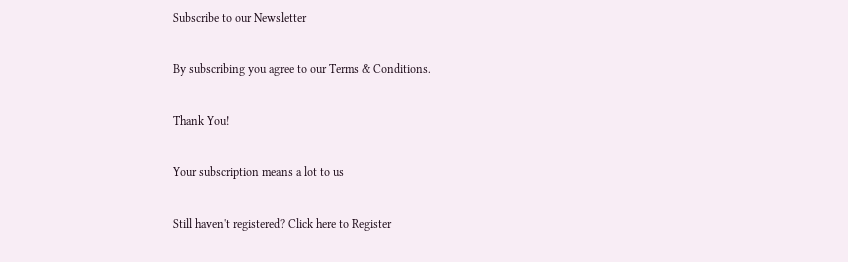Subscribe to our Newsletter

By subscribing you agree to our Terms & Conditions.

Thank You!

Your subscription means a lot to us

Still haven't registered? Click here to Register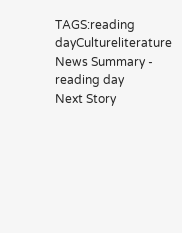TAGS:reading dayCultureliterature
News Summary - reading day
Next Story